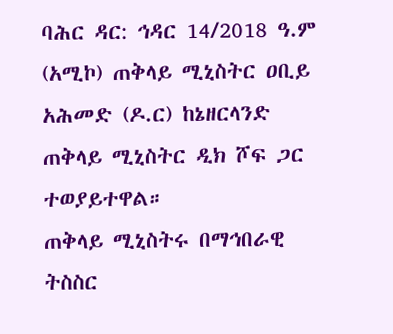ባሕር ዳር: ኅዳር 14/2018 ዓ.ም (አሚኮ) ጠቅላይ ሚኒስትር ዐቢይ አሕመድ (ዶ.ር) ከኔዘርላንድ ጠቅላይ ሚኒስትር ዲክ ሾፍ ጋር ተወያይተዋል።
ጠቅላይ ሚኒስትሩ በማኅበራዊ ትስስር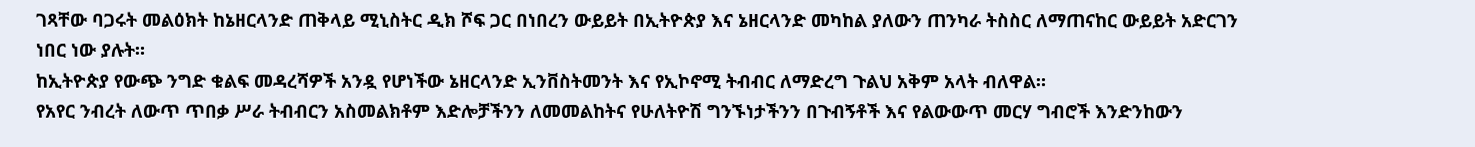ገጻቸው ባጋሩት መልዕክት ከኔዘርላንድ ጠቅላይ ሚኒስትር ዲክ ሾፍ ጋር በነበረን ውይይት በኢትዮጵያ እና ኔዘርላንድ መካከል ያለውን ጠንካራ ትስስር ለማጠናከር ውይይት አድርገን ነበር ነው ያሉት።
ከኢትዮጵያ የውጭ ንግድ ቁልፍ መዳረሻዎች አንዷ የሆነችው ኔዘርላንድ ኢንቨስትመንት እና የኢኮኖሚ ትብብር ለማድረግ ጉልህ አቅም አላት ብለዋል።
የአየር ንብረት ለውጥ ጥበቃ ሥራ ትብብርን አስመልክቶም እድሎቻችንን ለመመልከትና የሁለትዮሽ ግንኙነታችንን በጉብኝቶች እና የልውውጥ መርሃ ግብሮች እንድንከውን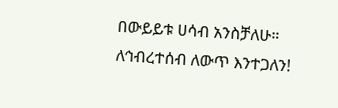በውይይቱ ሀሳብ አንስቻለሁ።
ለኅብረተሰብ ለውጥ እንተጋለን!